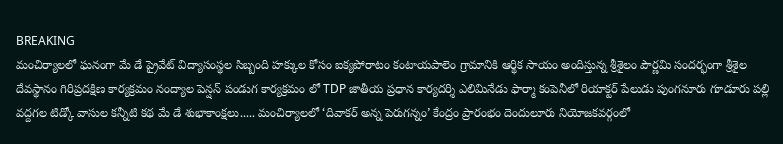BREAKING
మంచిర్యాలలో ఘనంగా మే డే ప్రైవేట్ విద్యాసంస్థల సిబ్బంది హక్కుల కోసం ఐక్యపోరాటం కంటాయపాలెం గ్రామానికి ఆర్థిక సాయం అందిస్తున్న శ్రీశైలం పౌర్ణమి సందర్భంగా శ్రీశైల దేవస్థానం గిరిప్రదక్షిణ కార్యక్రమం నంద్యాల పెన్షన్ పండుగ కార్యక్రమం లో TDP జాతీయ ప్రధాన కార్యదర్శి ఎలిమినేడు ఫార్మా కంపెనీలో రియాక్టర్ పేలుడు పుంగనూరు గూడూరు పల్లి వద్దగల టిడ్కో వాసుల కన్నీటి కథ మే డే శుభాకాంక్షలు..... మంచిర్యాలలో ‘దివాకర్ అన్న పెరుగన్నం’ కేంద్రం ప్రారంభం దెందులూరు నియోజకవర్గంలో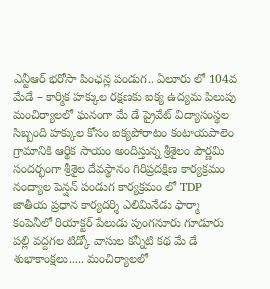ఎన్టీఆర్ భరోసా పింఛన్ల పండుగ.. ఏలూరు లో 104వ మేడే – కార్మిక హక్కుల రక్షణకు ఐక్య ఉద్యమ పిలుపు మంచిర్యాలలో ఘనంగా మే డే ప్రైవేట్ విద్యాసంస్థల సిబ్బంది హక్కుల కోసం ఐక్యపోరాటం కంటాయపాలెం గ్రామానికి ఆర్థిక సాయం అందిస్తున్న శ్రీశైలం పౌర్ణమి సందర్భంగా శ్రీశైల దేవస్థానం గిరిప్రదక్షిణ కార్యక్రమం నంద్యాల పెన్షన్ పండుగ కార్యక్రమం లో TDP జాతీయ ప్రధాన కార్యదర్శి ఎలిమినేడు ఫార్మా కంపెనీలో రియాక్టర్ పేలుడు పుంగనూరు గూడూరు పల్లి వద్దగల టిడ్కో వాసుల కన్నీటి కథ మే డే శుభాకాంక్షలు..... మంచిర్యాలలో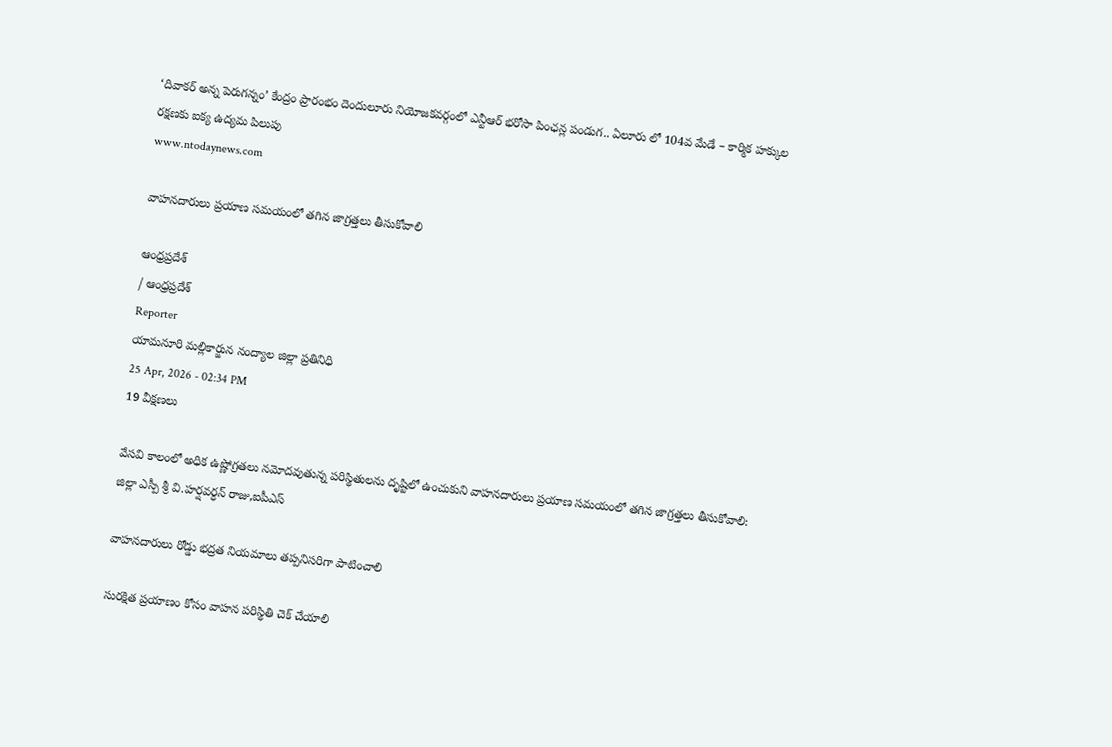‘దివాకర్ అన్న పెరుగన్నం’ కేంద్రం ప్రారంభం దెందులూరు నియోజకవర్గంలో ఎన్టీఆర్ భరోసా పింఛన్ల పండుగ.. ఏలూరు లో 104వ మేడే – కార్మిక హక్కుల రక్షణకు ఐక్య ఉద్యమ పిలుపు
www.ntodaynews.com

వాహనదారులు ప్రయాణ సమయంలో తగిన జాగ్రత్తలు తీసుకోవాలి

ఆంధ్రప్రదేశ్
/ ఆంధ్రప్రదేశ్
Reporter
యామనూరి మల్లికార్జున నంద్యాల జిల్లా ప్రతినిధి
25 Apr, 2026 - 02:34 PM
19 వీక్షణలు

వేసవి కాలంలో అధిక ఉష్ణోగ్రతలు నమోదవుతున్న పరిస్థితులను దృష్టిలో ఉంచుకుని వాహనదారులు ప్రయాణ సమయంలో తగిన జాగ్రత్తలు తీసుకోవాలి: జిల్లా ఎస్పీ శ్రీ వి.హర్షవర్ధన్ రాజు,ఐపీఎస్

వాహనదారులు రోడ్డు భద్రత నియమాలు తప్పనిసరిగా పాటించాలి

సురక్షిత ప్రయాణం కోసం వాహన పరిస్థితి చెక్ చేయాలి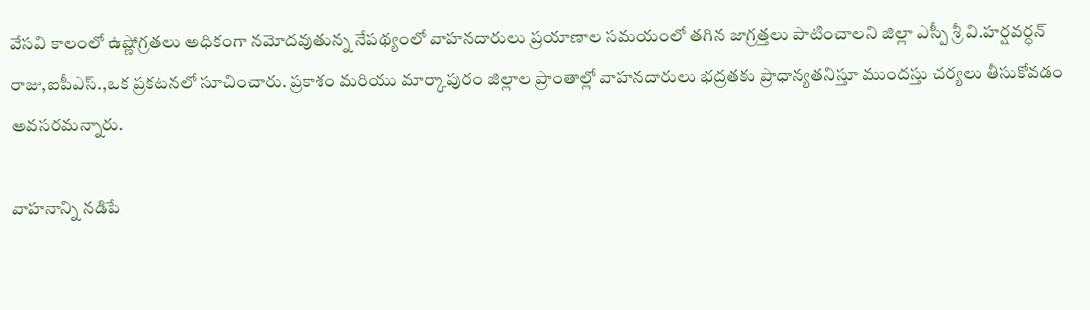వేసవి కాలంలో ఉష్ణోగ్రతలు అధికంగా నమోదవుతున్న నేపథ్యంలో వాహనదారులు ప్రయాణాల సమయంలో తగిన జాగ్రత్తలు పాటించాలని జిల్లా ఎస్పీ శ్రీ వి.హర్షవర్ధన్ రాజు,ఐపీఎస్.,ఒక ప్రకటనలో సూచించారు. ప్రకాశం మరియు మార్కాపురం జిల్లాల ప్రాంతాల్లో వాహనదారులు భద్రతకు ప్రాధాన్యతనిస్తూ ముందస్తు చర్యలు తీసుకోవడం అవసరమన్నారు.

వాహనాన్ని నడిపే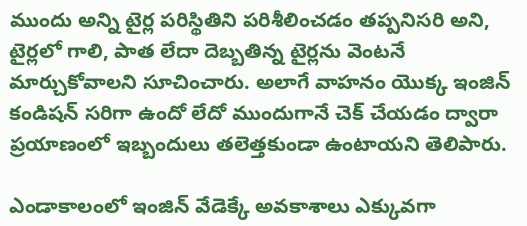ముందు అన్ని టైర్ల పరిస్థితిని పరిశీలించడం తప్పనిసరి అని, టైర్లలో గాలి, పాత లేదా దెబ్బతిన్న టైర్లను వెంటనే మార్చుకోవాలని సూచించారు. అలాగే వాహనం యొక్క ఇంజిన్ కండిషన్ సరిగా ఉందో లేదో ముందుగానే చెక్ చేయడం ద్వారా ప్రయాణంలో ఇబ్బందులు తలెత్తకుండా ఉంటాయని తెలిపారు.

ఎండాకాలంలో ఇంజిన్ వేడెక్కే అవకాశాలు ఎక్కువగా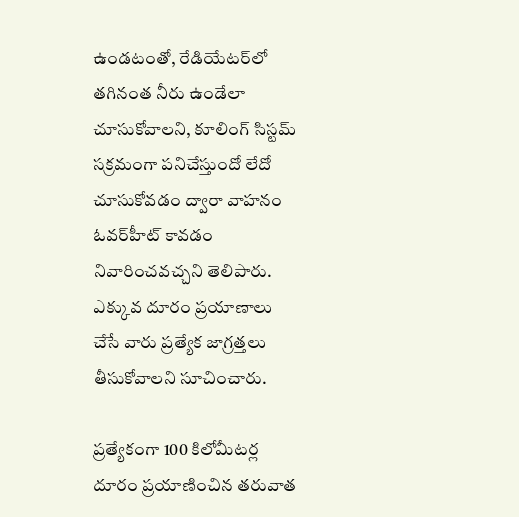ఉండటంతో, రేడియేటర్‌లో తగినంత నీరు ఉండేలా చూసుకోవాలని, కూలింగ్ సిస్టమ్ సక్రమంగా పనిచేస్తుందో లేదో చూసుకోవడం ద్వారా వాహనం ఓవర్‌హీట్ కావడం నివారించవచ్చని తెలిపారు. ఎక్కువ దూరం ప్రయాణాలు చేసే వారు ప్రత్యేక జాగ్రత్తలు తీసుకోవాలని సూచించారు.

ప్రత్యేకంగా 100 కిలోమీటర్ల దూరం ప్రయాణించిన తరువాత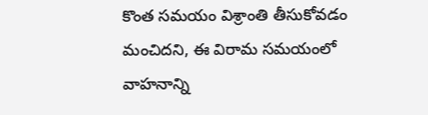కొంత సమయం విశ్రాంతి తీసుకోవడం మంచిదని, ఈ విరామ సమయంలో వాహనాన్ని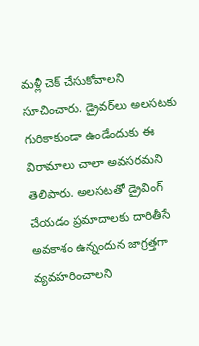మళ్లీ చెక్ చేసుకోవాలని సూచించారు. డ్రైవర్‌లు అలసటకు గురికాకుండా ఉండేందుకు ఈ విరామాలు చాలా అవసరమని తెలిపారు. అలసటతో డ్రైవింగ్ చేయడం ప్రమాదాలకు దారితీసే అవకాశం ఉన్నందున జాగ్రత్తగా వ్యవహరించాలని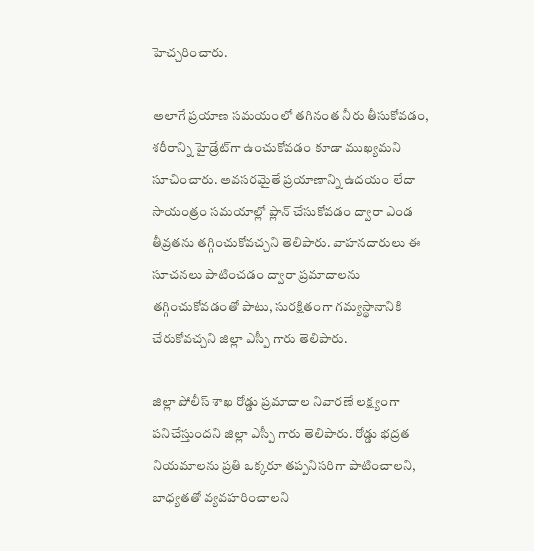హెచ్చరించారు.

అలాగే ప్రయాణ సమయంలో తగినంత నీరు తీసుకోవడం, శరీరాన్ని హైడ్రేట్‌గా ఉంచుకోవడం కూడా ముఖ్యమని సూచించారు. అవసరమైతే ప్రయాణాన్ని ఉదయం లేదా సాయంత్రం సమయాల్లో ప్లాన్ చేసుకోవడం ద్వారా ఎండ తీవ్రతను తగ్గించుకోవచ్చని తెలిపారు. వాహనదారులు ఈ సూచనలు పాటించడం ద్వారా ప్రమాదాలను తగ్గించుకోవడంతో పాటు, సురక్షితంగా గమ్యస్థానానికి చేరుకోవచ్చని జిల్లా ఎస్పీ గారు తెలిపారు.

జిల్లా పోలీస్ శాఖ రోడ్డు ప్రమాదాల నివారణే లక్ష్యంగా పనిచేస్తుందని జిల్లా ఎస్పీ గారు తెలిపారు. రోడ్డు భద్రత నియమాలను ప్రతి ఒక్కరూ తప్పనిసరిగా పాటించాలని, బాధ్యతతో వ్యవహరించాలని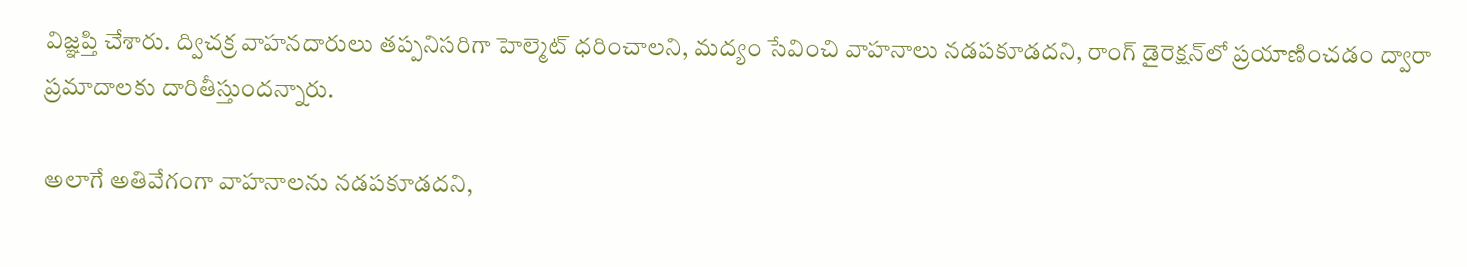విజ్ఞప్తి చేశారు. ద్విచక్ర వాహనదారులు తప్పనిసరిగా హెల్మెట్ ధరించాలని, మద్యం సేవించి వాహనాలు నడపకూడదని, రాంగ్ డైరెక్షన్‌లో ప్రయాణించడం ద్వారా ప్రమాదాలకు దారితీస్తుందన్నారు.

అలాగే అతివేగంగా వాహనాలను నడపకూడదని,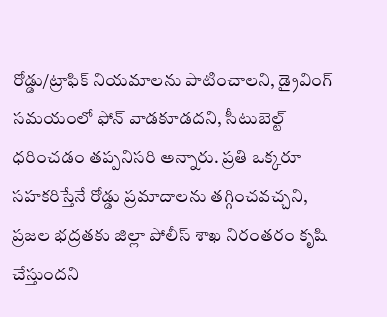రోడ్డు/ట్రాఫిక్ నియమాలను పాటించాలని, డ్రైవింగ్ సమయంలో ఫోన్ వాడకూడదని, సీటుబెల్ట్ ధరించడం తప్పనిసరి అన్నారు. ప్రతి ఒక్కరూ సహకరిస్తేనే రోడ్డు ప్రమాదాలను తగ్గించవచ్చని, ప్రజల భద్రతకు జిల్లా పోలీస్ శాఖ నిరంతరం కృషి చేస్తుందని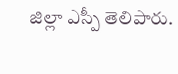జిల్లా ఎస్పీ తెలిపారు.